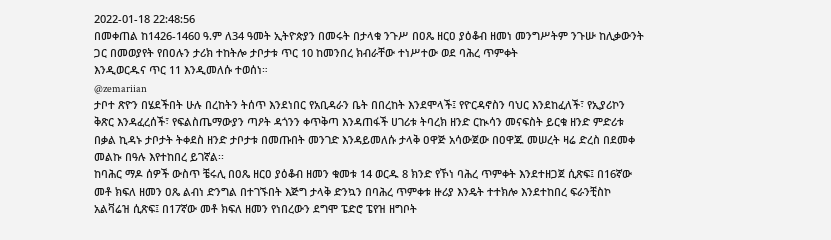2022-01-18 22:48:56
በመቀጠል ከ1426-1460 ዓ.ም ለ34 ዓመት ኢትዮጵያን በመሩት በታላቁ ንጉሥ በዐጼ ዘርዐ ያዕቆብ ዘመነ መንግሥትም ንጉሡ ከሊቃውንት ጋር በመወያየት የበዐሉን ታሪክ ተከትሎ ታቦታቱ ጥር 10 ከመንበረ ክብራቸው ተነሥተው ወደ ባሕረ ጥምቀት
እንዲወርዱና ጥር 11 እንዲመለሱ ተወሰነ።
@zemariian
ታቦተ ጽዮን በሄደችበት ሁሉ በረከትን ትሰጥ እንደነበር የአቢዳራን ቤት በበረከት እንደሞላች፤ የዮርዳኖስን ባህር እንደከፈለች፣ የኢያሪኮን ቅጽር እንዳፈረሰች፣ የፍልስጤማውያን ጣዖት ዳጎንን ቀጥቅጣ እንዳጠፋች ሀገሪቱ ትባረክ ዘንድ ርኲሳን መናፍስት ይርቁ ዘንድ ምድሪቱ በቃል ኪዳኑ ታቦታት ትቀደስ ዘንድ ታቦታቱ በመጡበት መንገድ እንዳይመለሱ ታላቅ ዐዋጅ አሳውጀው በዐዋጁ መሠረት ዛሬ ድረስ በደመቀ መልኩ በዓሉ እየተከበረ ይገኛል፡፡
ከባሕር ማዶ ሰዎች ውስጥ ቼሩሊ በዐጼ ዘርዐ ያዕቆብ ዘመን ቁመቱ 14 ወርዱ 8 ክንድ የኾነ ባሕረ ጥምቀት እንደተዘጋጀ ሲጽፍ፤ በ16ኛው መቶ ክፍለ ዘመን ዐጼ ልብነ ድንግል በተገኙበት እጅግ ታላቅ ድንኳን በባሕረ ጥምቀቱ ዙሪያ እንዴት ተተክሎ እንደተከበረ ፍራንቺስኮ አልቫሬዝ ሲጽፍ፤ በ17ኛው መቶ ክፍለ ዘመን የነበረውን ደግሞ ፔድሮ ፔየዝ ዘግቦት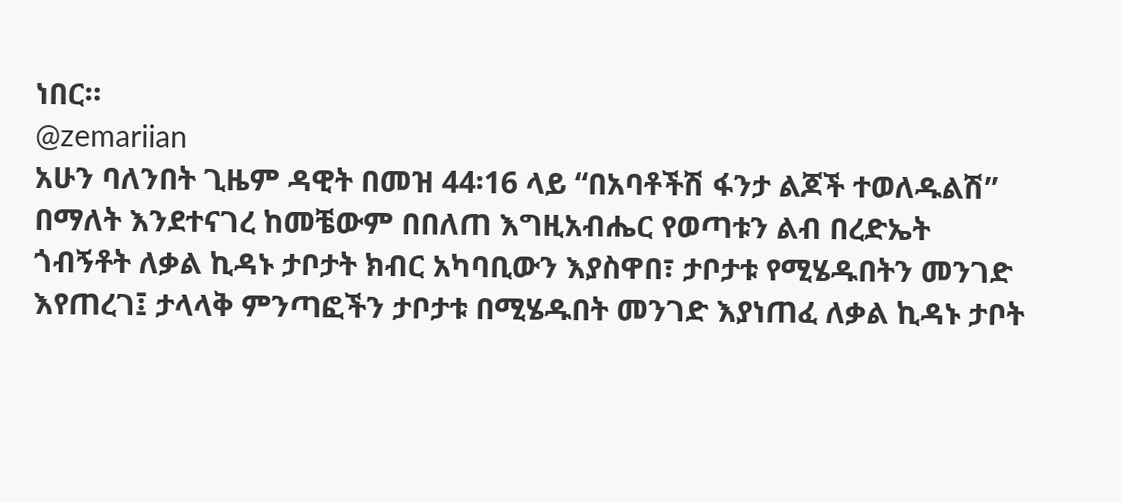ነበር።
@zemariian
አሁን ባለንበት ጊዜም ዳዊት በመዝ 44፡16 ላይ “በአባቶችሽ ፋንታ ልጆች ተወለዱልሽ” በማለት እንደተናገረ ከመቼውም በበለጠ እግዚአብሔር የወጣቱን ልብ በረድኤት ጎብኝቶት ለቃል ኪዳኑ ታቦታት ክብር አካባቢውን እያስዋበ፣ ታቦታቱ የሚሄዱበትን መንገድ እየጠረገ፤ ታላላቅ ምንጣፎችን ታቦታቱ በሚሄዱበት መንገድ እያነጠፈ ለቃል ኪዳኑ ታቦት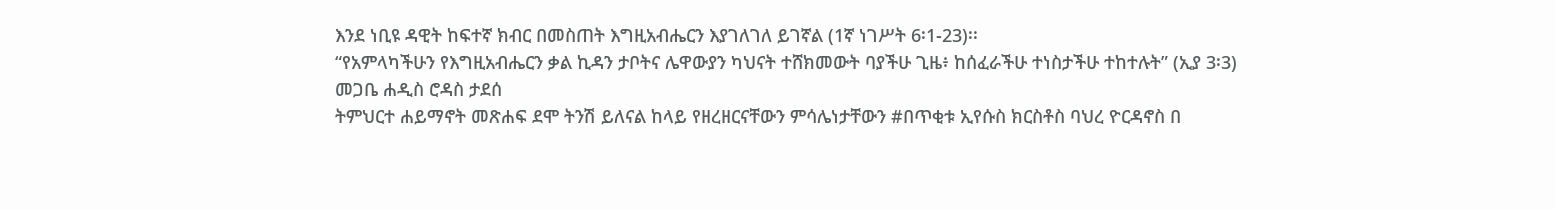እንደ ነቢዩ ዳዊት ከፍተኛ ክብር በመስጠት እግዚአብሔርን እያገለገለ ይገኛል (1ኛ ነገሥት 6፡1-23)፡፡
“የአምላካችሁን የእግዚአብሔርን ቃል ኪዳን ታቦትና ሌዋውያን ካህናት ተሸክመውት ባያችሁ ጊዜ፥ ከሰፈራችሁ ተነስታችሁ ተከተሉት” (ኢያ 3፡3)
መጋቤ ሐዲስ ሮዳስ ታደሰ
ትምህርተ ሐይማኖት መጽሐፍ ደሞ ትንሽ ይለናል ከላይ የዘረዘርናቸውን ምሳሌነታቸውን #በጥቂቱ ኢየሱስ ክርስቶስ ባህረ ዮርዳኖስ በ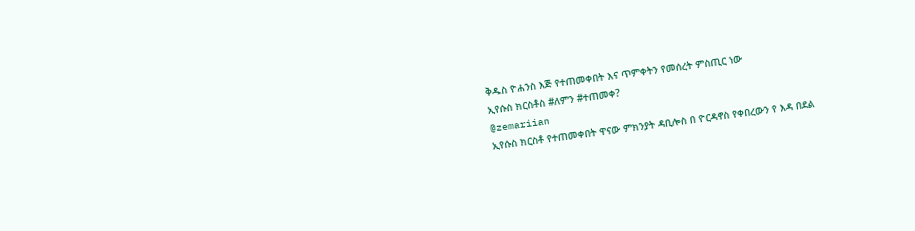ቅዱስ ዮሐንስ እጅ የተጠመቀበት እና ጥምቀትን የመሰረት ምስጢር ነው
ኢየሱስ ክርስቶስ #ለምን #ተጠመቀ?
@zemariian
ኢየሱስ ክርስቶ የተጠመቀበት ዋናው ምክንያት ዳቢሎስ በ ዮርዳኖስ የቀበረውን የ እዳ በደል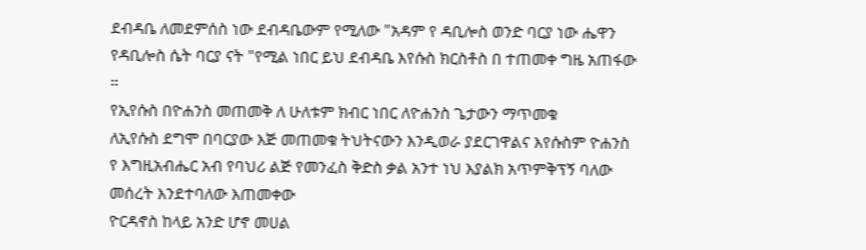ደብዳቤ ለመደምሰስ ነው ደብዳቤውም የሚለው "አዳም የ ዳቢሎስ ወንድ ባርያ ነው ሔዋን የዳቢሎስ ሴት ባርያ ናት "የሚል ነበር ይህ ደብዳቤ እየሱስ ክርስቶስ በ ተጠመቀ ግዜ አጠፋው ።
የኢየሱስ በዮሐንስ መጠመቅ ለ ሁለቱም ክብር ነበር ለዮሐንስ ጌታውን ማጥመቁ
ለኢየሱስ ደግሞ በባርያው እጅ መጠመቁ ትህትናውን እንዲወራ ያደርገዋልና እየሱስም ዮሐንስ የ እግዚአብሔር አብ የባህሪ ልጅ የመንፈስ ቅድስ ቃል አንተ ነህ እያልክ አጥምቅፕኝ ባለው መሰረት እንደተባለው እጠመቀው
ዮርዳኖስ ከላይ አንድ ሆኖ መሀል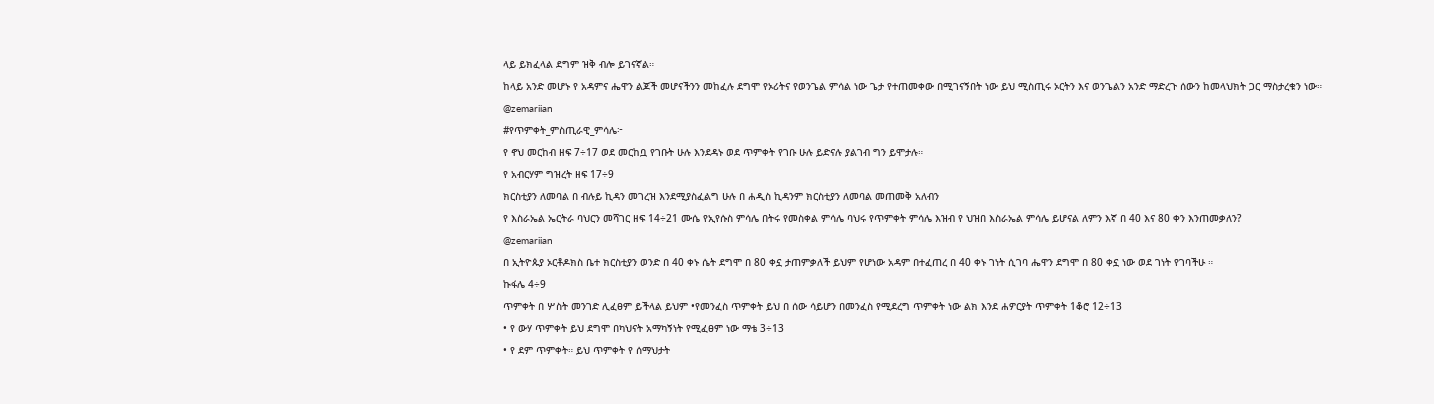ላይ ይክፈላል ደግም ዝቅ ብሎ ይገናኛል።
ከላይ አንድ መሆኑ የ አዳምና ሔዋን ልጆች መሆናችንን መከፈሉ ደግሞ የኦሪትና የወንጌል ምሳል ነው ጌታ የተጠመቀው በሚገናኝበት ነው ይህ ሚስጢሩ ኦርትን እና ወንጌልን አንድ ማድረጉ ሰውን ከመላህክት ጋር ማስታረቁን ነው።
@zemariian
#የጥምቀት_ምስጢራዊ_ምሳሌ፦
የ ኖህ መርከብ ዘፍ 7÷17 ወደ መርከቧ የገቡት ሁሉ እንደዳኑ ወደ ጥምቀት የገቡ ሁሉ ይድናሉ ያልገብ ግን ይሞታሉ።
የ አብርሃም ግዝረት ዘፍ 17÷9
ክርስቲያን ለመባል በ ብሉይ ኪዳን መገረዝ እንደሚያስፈልግ ሁሉ በ ሐዲስ ኪዳንም ክርስቲያን ለመባል መጠመቅ አለብን
የ እስራኤል ኤርትራ ባህርን መሻገር ዘፍ 14÷21 ሙሴ የኢየሱስ ምሳሌ በትሩ የመስቀል ምሳሌ ባህሩ የጥምቀት ምሳሌ እዝብ የ ህዝበ እስራኤል ምሳሌ ይሆናል ለምን እኛ በ 40 እና 80 ቀን እንጠመቃለን?
@zemariian
በ ኢትዮጱያ ኦርቶዶክስ ቤተ ክርስቲያን ወንድ በ 40 ቀኑ ሴት ደግሞ በ 80 ቀኗ ታጠምቃለች ይህም የሆነው አዳም በተፈጠረ በ 40 ቀኑ ገነት ሲገባ ሔዋን ደግሞ በ 80 ቀኗ ነው ወደ ገነት የገባችሁ ።
ኩፋሌ 4÷9
ጥምቀት በ ሦስት መንገድ ሊፈፀም ይችላል ይህም •የመንፈስ ጥምቀት ይህ በ ሰው ሳይሆን በመንፈስ የሚደረግ ጥምቀት ነው ልክ እንደ ሐዎርያት ጥምቀት 1ቆሮ 12÷13
• የ ውሃ ጥምቀት ይህ ደግሞ በካህናት አማካኝነት የሚፈፀም ነው ማቴ 3÷13
• የ ደም ጥምቀት። ይህ ጥምቀት የ ሰማህታት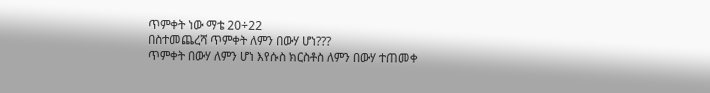ጥምቀት ነው ማቴ 20÷22
በስተመጨረሻ ጥምቀት ለምን በውሃ ሆነ???
ጥምቀት በውሃ ለምን ሆነ እየሱስ ክርስቶስ ለምን በውሃ ተጠመቀ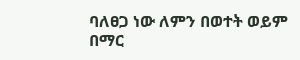ባለፀጋ ነው ለምን በወተት ወይም በማር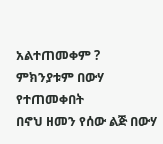አልተጠመቀም ?
ምክንያቱም በውሃ የተጠመቀበት
በኖህ ዘመን የሰው ልጅ በውሃ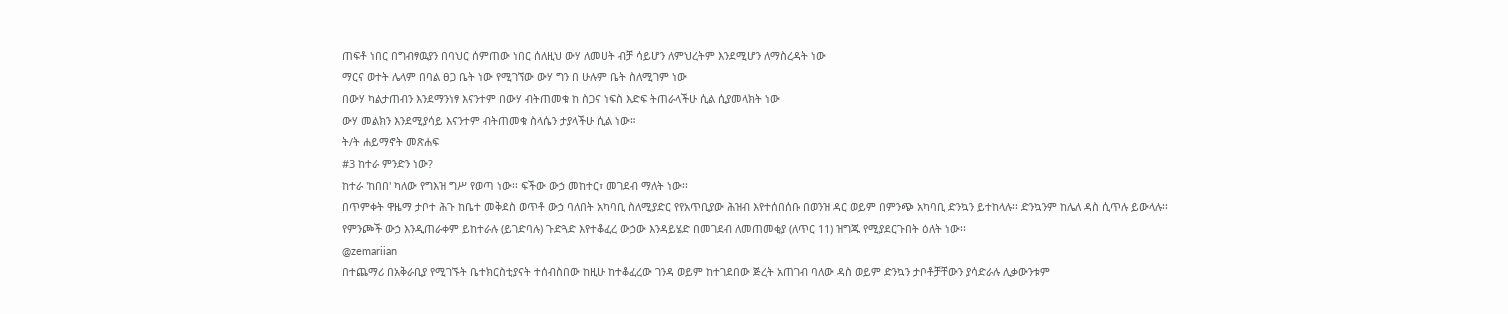ጠፍቶ ነበር በግብፃዉያን በባህር ሰምጠው ነበር ሰለዚህ ውሃ ለመሀት ብቻ ሳይሆን ለምህረትም እንደሚሆን ለማስረዳት ነው
ማርና ወተት ሌላም በባል ፀጋ ቤት ነው የሚገኘው ውሃ ግን በ ሁሉም ቤት ስለሚገም ነው
በውሃ ካልታጠብን እንደማንነፃ እናንተም በውሃ ብትጠመቁ ከ ስጋና ነፍስ እድፍ ትጠራላችሁ ሲል ሲያመላክት ነው
ውሃ መልክን እንደሚያሳይ እናንተም ብትጠመቁ ስላሴን ታያላችሁ ሲል ነው።
ት/ት ሐይማኖት መጽሐፍ
#3 ከተራ ምንድን ነው?
ከተራ 'ከበበ' ካለው የግእዝ ግሥ የወጣ ነው፡፡ ፍችው ውኃ መከተር፣ መገደብ ማለት ነው፡፡
በጥምቀት ዋዜማ ታቦተ ሕጉ ከቤተ መቅደስ ወጥቶ ውኃ ባለበት አካባቢ ስለሚያድር የየአጥቢያው ሕዝብ እየተሰበሰቡ በወንዝ ዳር ወይም በምንጭ አካባቢ ድንኳን ይተከላሉ፡፡ ድንኳንም ከሌለ ዳስ ሲጥሉ ይውላሉ፡፡ የምንጮች ውኃ እንዲጠራቀም ይከተራሉ (ይገድባሉ) ጉድጓድ እየተቆፈረ ውኃው እንዳይሄድ በመገደብ ለመጠመቂያ (ለጥር 11) ዝግጁ የሚያደርጉበት ዕለት ነው፡፡
@zemariian
በተጨማሪ በአቅራቢያ የሚገኙት ቤተክርስቲያናት ተሰብስበው ከዚሁ ከተቆፈረው ገንዳ ወይም ከተገደበው ጅረት አጠገብ ባለው ዳስ ወይም ድንኳን ታቦቶቻቸውን ያሳድራሉ ሊቃውንቱም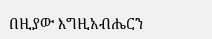በዚያው እግዚአብሔርን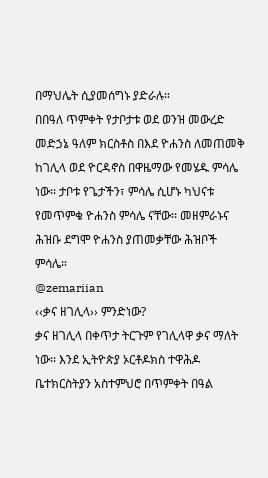በማህሌት ሲያመሰግኑ ያድራሉ።
በበዓለ ጥምቀት የታቦታቱ ወደ ወንዝ መውረድ መድኃኔ ዓለም ክርስቶስ በእደ ዮሐንስ ለመጠመቅ ከገሊላ ወደ ዮርዳኖስ በዋዜማው የመሄዱ ምሳሌ ነው፡፡ ታቦቱ የጌታችን፣ ምሳሌ ሲሆኑ ካህናቱ የመጥምቁ ዮሐንስ ምሳሌ ናቸው፡፡ መዘምራኑና ሕዝቡ ደግሞ ዮሐንስ ያጠመቃቸው ሕዝቦች ምሳሌ።
@zemariian
‹‹ቃና ዘገሊላ›› ምንድነው?
ቃና ዘገሊላ በቀጥታ ትርጉም የገሊላዋ ቃና ማለት ነው፡፡ እንደ ኢትዮጵያ ኦርቶዶክስ ተዋሕዶ ቤተክርስትያን አስተምህሮ በጥምቀት በዓል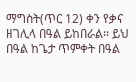ማግስት(ጥር 12) ቀን የቃና ዘገሊላ በዓል ይከበራል፡፡ ይህ በዓል ከጌታ ጥምቀት በዓል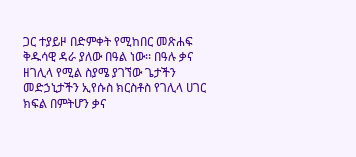ጋር ተያይዞ በድምቀት የሚከበር መጽሐፍ ቅዱሳዊ ዳራ ያለው በዓል ነው፡፡ በዓሉ ቃና ዘገሊላ የሚል ስያሜ ያገኘው ጌታችን መድኃኒታችን ኢየሱስ ክርስቶስ የገሊላ ሀገር ክፍል በምትሆን ቃና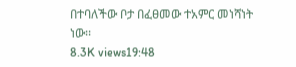በተባለችው ቦታ በፈፀመው ተአምር መነሻነት ነው፡፡
8.3K views19:48